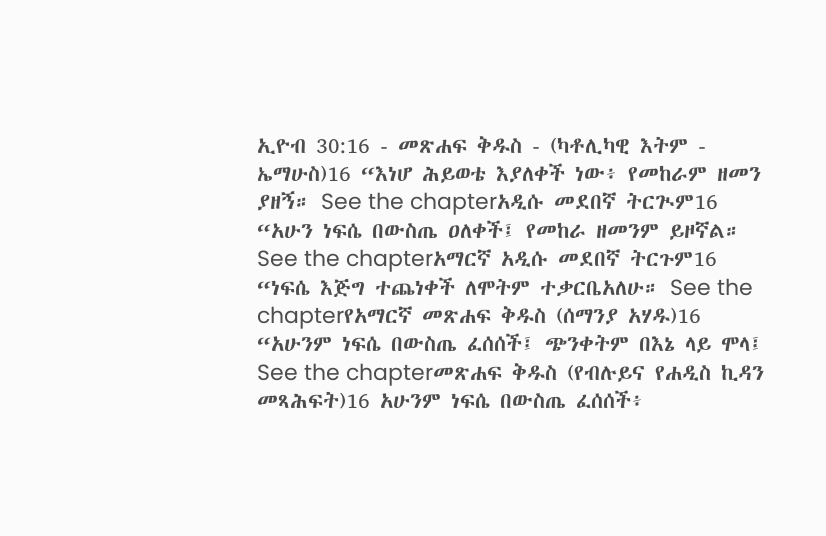ኢዮብ 30:16 - መጽሐፍ ቅዱስ - (ካቶሊካዊ እትም - ኤማሁስ)16 “እነሆ ሕይወቴ እያለቀች ነው፥ የመከራም ዘመን ያዘኝ። See the chapterአዲሱ መደበኛ ትርጒም16 “አሁን ነፍሴ በውስጤ ዐለቀች፤ የመከራ ዘመንም ይዞኛል። See the chapterአማርኛ አዲሱ መደበኛ ትርጉም16 “ነፍሴ እጅግ ተጨነቀች ለሞትም ተቃርቤአለሁ። See the chapterየአማርኛ መጽሐፍ ቅዱስ (ሰማንያ አሃዱ)16 “አሁንም ነፍሴ በውስጤ ፈሰሰች፤ ጭንቀትም በእኔ ላይ ሞላ፤ See the chapterመጽሐፍ ቅዱስ (የብሉይና የሐዲስ ኪዳን መጻሕፍት)16 አሁንም ነፍሴ በውስጤ ፈሰሰች፥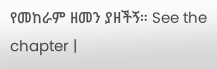የመከራም ዘመን ያዘችኝ። See the chapter |